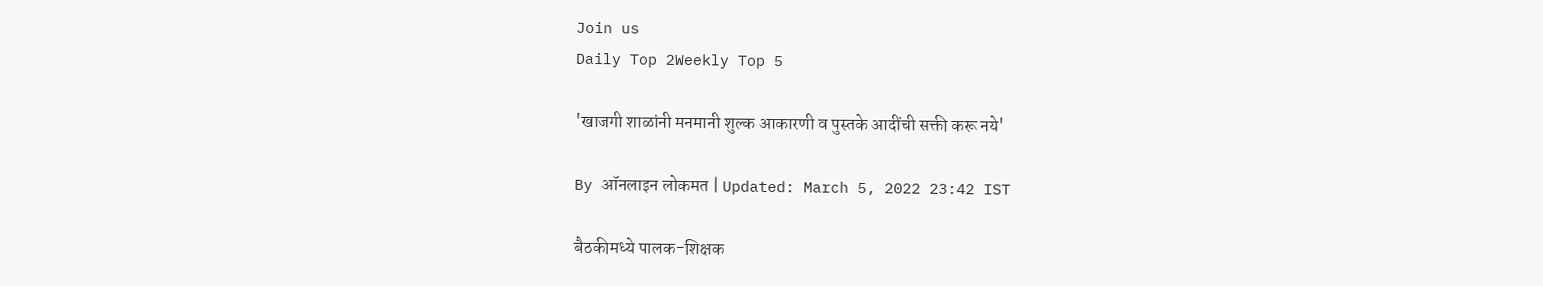Join us
Daily Top 2Weekly Top 5

'खाजगी शाळांनी मनमानी शुल्क आकारणी व पुस्तके आदींची सक्ती करू नये'

By ऑनलाइन लोकमत | Updated: March 5, 2022 23:42 IST

बैठकीमध्ये पालक-शिक्षक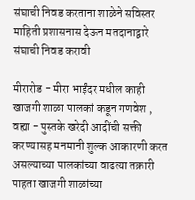संघाची निवड करताना शाळेने सविस्तर माहिती प्रशासनास देऊन मतदानाद्वारे संघाची निवड करावी

मीरारोड - मीरा भाईंदर मधील काही खाजगी शाळा पालकां कडून गणवेश , वह्या - पुस्तके खरेदी आदींची सक्ती करण्यासह मनमानी शुल्क आकारणी करत असल्याच्या पालकांच्या वाढत्या तक्रारी पाहता खाजगी शाळांच्या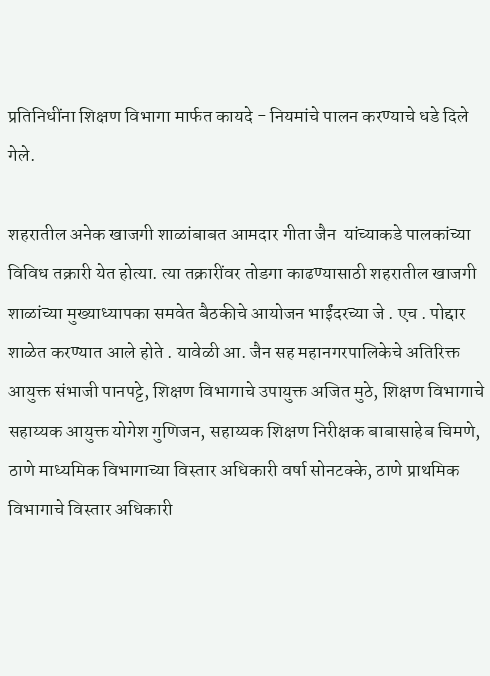प्रतिनिधींना शिक्षण विभागा मार्फत कायदे - नियमांचे पालन करण्याचे धडे दिले गेले.

शहरातील अनेक खाजगी शाळांबाबत आमदार गीता जैन  यांच्याकडे पालकांच्या विविध तक्रारी येत होत्या. त्या तक्रारींवर तोडगा काढण्यासाठी शहरातील खाजगी शाळांच्या मुख्याध्यापका समवेत बैठकीचे आयोजन भाईंदरच्या जे . एच . पोद्दार शाळेत करण्यात आले होते . यावेळी आ. जैन सह महानगरपालिकेचे अतिरिक्त आयुक्त संभाजी पानपट्टे, शिक्षण विभागाचे उपायुक्त अजित मुठे, शिक्षण विभागाचे सहाय्यक आयुक्त योगेश गुणिजन, सहाय्यक शिक्षण निरीक्षक बाबासाहेब चिमणे, ठाणे माध्यमिक विभागाच्या विस्तार अधिकारी वर्षा सोनटक्के, ठाणे प्राथमिक विभागाचे विस्तार अधिकारी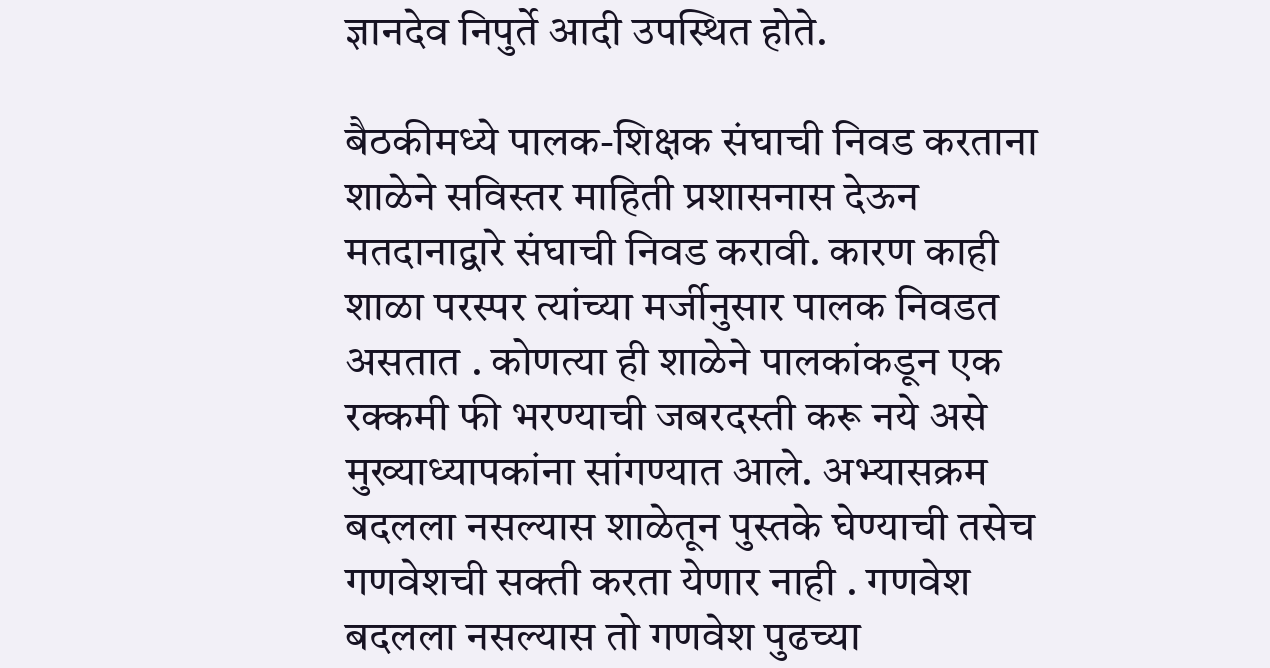ज्ञानदेव निपुर्ते आदी उपस्थित होते.

बैठकीमध्ये पालक-शिक्षक संघाची निवड करताना शाळेने सविस्तर माहिती प्रशासनास देऊन मतदानाद्वारे संघाची निवड करावी. कारण काही शाळा परस्पर त्यांच्या मर्जीनुसार पालक निवडत असतात . कोणत्या ही शाळेने पालकांकडून एक रक्कमी फी भरण्याची जबरदस्ती करू नये असे मुख्याध्यापकांना सांगण्यात आले. अभ्यासक्रम बदलला नसल्यास शाळेतून पुस्तके घेण्याची तसेच गणवेशची सक्ती करता येणार नाही . गणवेश बदलला नसल्यास तो गणवेश पुढच्या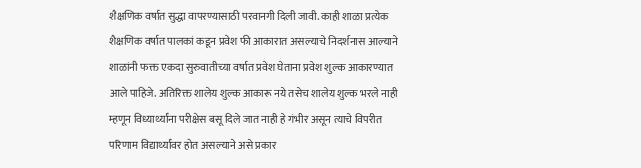शैक्षणिक वर्षात सुद्धा वापरण्यासाठी परवानगी दिली जावी. काही शाळा प्रत्येक शैक्षणिक वर्षात पालकां कडून प्रवेश फी आकारात असल्याचे निदर्शनास आल्याने शाळांनी फक्त एकदा सुरुवातीच्या वर्षात प्रवेश घेताना प्रवेश शुल्क आकारण्यात आले पाहिजे. अतिरिक्त शालेय शुल्क आकारू नये तसेच शालेय शुल्क भरले नाही म्हणून विध्यार्थ्यांना परीक्षेस बसू दिले जात नाही हे गंभीर असून त्याचे विपरीत परिणाम विद्यार्थ्यांवर होत असल्याने असे प्रकार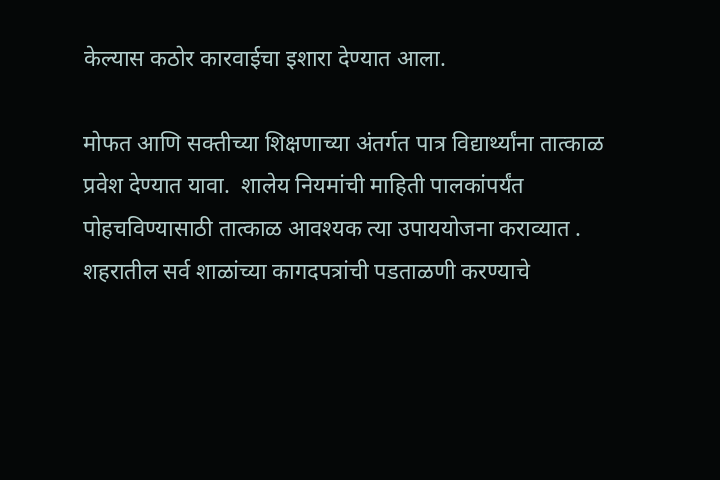केल्यास कठोर कारवाईचा इशारा देण्यात आला.

मोफत आणि सक्तीच्या शिक्षणाच्या अंतर्गत पात्र विद्यार्थ्यांना तात्काळ प्रवेश देण्यात यावा.  शालेय नियमांची माहिती पालकांपर्यंत पोहचविण्यासाठी तात्काळ आवश्यक त्या उपाययोजना कराव्यात . शहरातील सर्व शाळांच्या कागदपत्रांची पडताळणी करण्याचे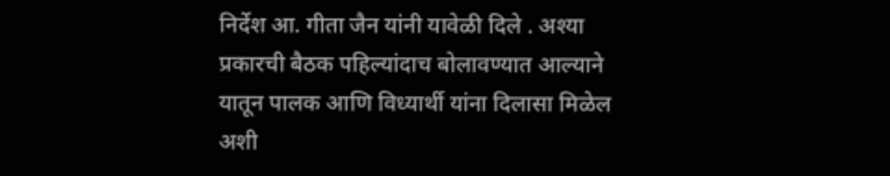निर्देश आ. गीता जैन यांनी यावेळी दिले . अश्या प्रकारची बैठक पहिल्यांदाच बोलावण्यात आल्याने यातून पालक आणि विध्यार्थी यांना दिलासा मिळेल अशी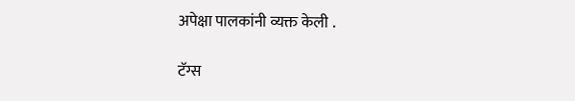अपेक्षा पालकांनी व्यक्त केली .

टॅग्स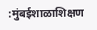:मुंबईशाळाशिक्षण